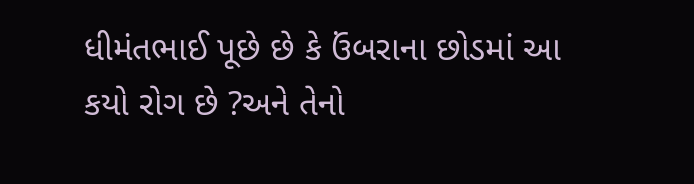ધીમંતભાઈ પૂછે છે કે ઉંબરાના છોડમાં આ કયો રોગ છે ?અને તેનો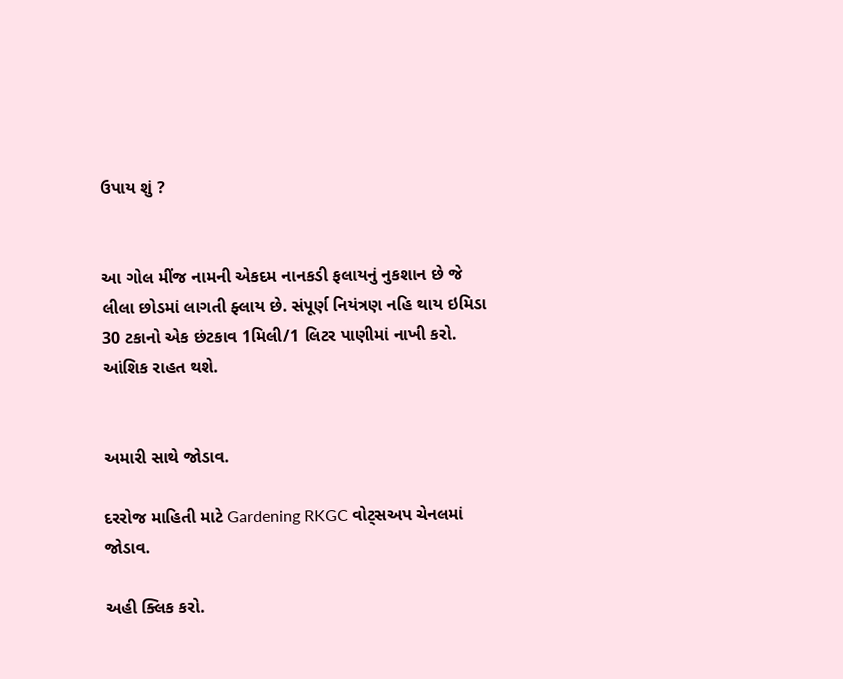ઉપાય શું ?


આ ગોલ મીંજ નામની એકદમ નાનકડી ફલાયનું નુકશાન છે જે લીલા છોડમાં લાગતી ફ્લાય છે. સંપૂર્ણ નિયંત્રણ નહિ થાય ઇમિડા 30 ટકાનો એક છંટકાવ 1મિલી/1 લિટર પાણીમાં નાખી કરો. આંશિક રાહત થશે.


અમારી સાથે જોડાવ.

દરરોજ માહિતી માટે Gardening RKGC વોટ્સઅપ ચેનલમાં જોડાવ.

અહી ક્લિક કરો.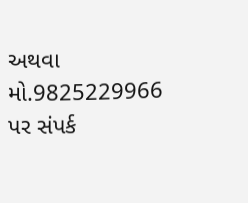અથવા મો.9825229966 પર સંપર્ક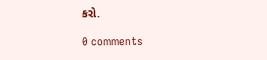કરો.

0 comments